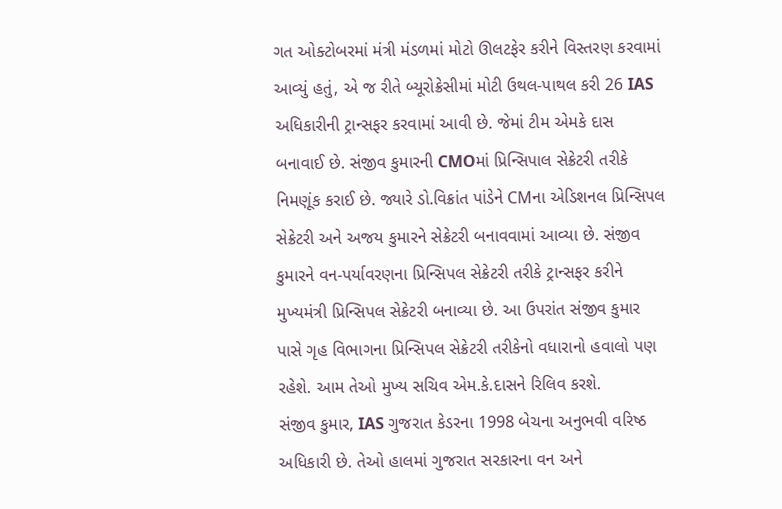ગત ઓક્ટોબરમાં મંત્રી મંડળમાં મોટો ઊલટફેર કરીને વિસ્તરણ કરવામાં આવ્યું હતું, એ જ રીતે બ્યૂરોક્રેસીમાં મોટી ઉથલ-પાથલ કરી 26 IAS અધિકારીની ટ્રાન્સફર કરવામાં આવી છે. જેમાં ટીમ એમકે દાસ બનાવાઈ છે. સંજીવ કુમારની CMOમાં પ્રિન્સિપાલ સેક્રેટરી તરીકે નિમણૂંક કરાઈ છે. જ્યારે ડો.વિક્રાંત પાંડેને CMના એડિશનલ પ્રિન્સિપલ સેક્રેટરી અને અજય કુમારને સેક્રેટરી બનાવવામાં આવ્યા છે. સંજીવ કુમારને વન-પર્યાવરણના પ્રિન્સિપલ સેક્રેટરી તરીકે ટ્રાન્સફર કરીને મુખ્યમંત્રી પ્રિન્સિપલ સેક્રેટરી બનાવ્યા છે. આ ઉપરાંત સંજીવ કુમાર પાસે ગૃહ વિભાગના પ્રિન્સિપલ સેક્રેટરી તરીકેનો વધારાનો હવાલો પણ રહેશે. આમ તેઓ મુખ્ય સચિવ એમ.કે.દાસને રિલિવ કરશે.
સંજીવ કુમાર, IAS ગુજરાત કેડરના 1998 બેચના અનુભવી વરિષ્ઠ અધિકારી છે. તેઓ હાલમાં ગુજરાત સરકારના વન અને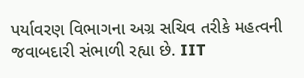પર્યાવરણ વિભાગના અગ્ર સચિવ તરીકે મહત્વની જવાબદારી સંભાળી રહ્યા છે. IIT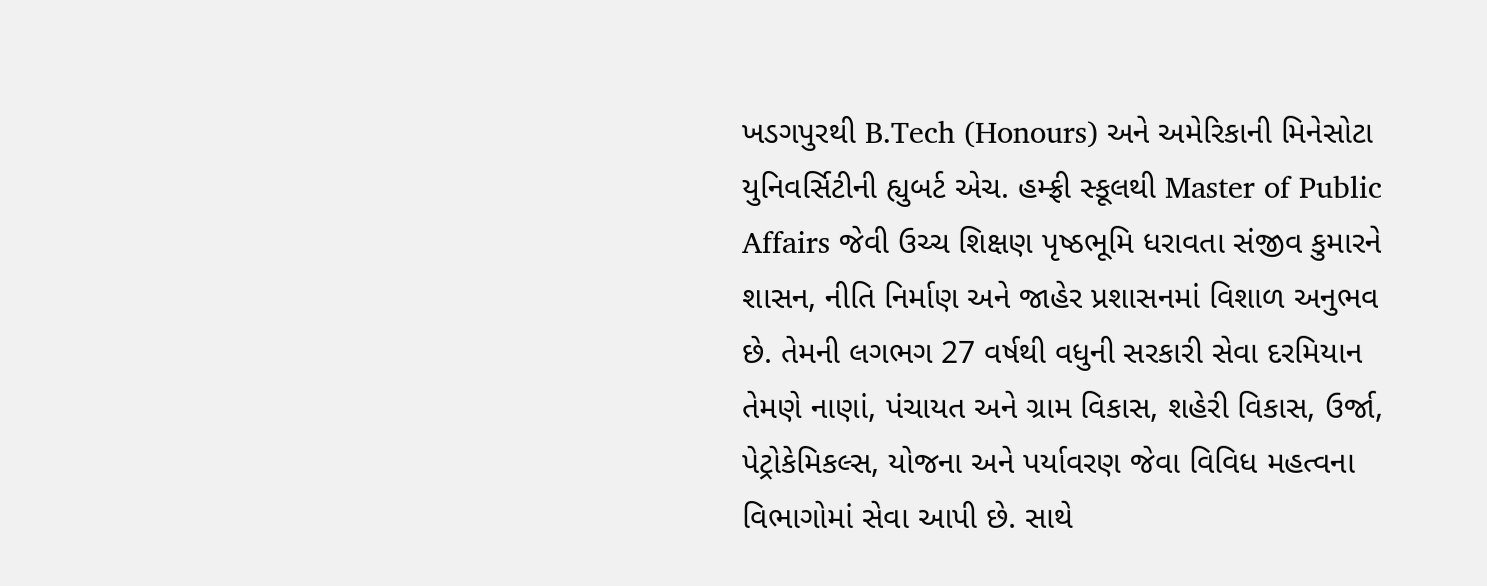ખડગપુરથી B.Tech (Honours) અને અમેરિકાની મિનેસોટા યુનિવર્સિટીની હ્યુબર્ટ એચ. હમ્ફ્રી સ્કૂલથી Master of Public Affairs જેવી ઉચ્ચ શિક્ષણ પૃષ્ઠભૂમિ ધરાવતા સંજીવ કુમારને શાસન, નીતિ નિર્માણ અને જાહેર પ્રશાસનમાં વિશાળ અનુભવ છે. તેમની લગભગ 27 વર્ષથી વધુની સરકારી સેવા દરમિયાન તેમણે નાણાં, પંચાયત અને ગ્રામ વિકાસ, શહેરી વિકાસ, ઉર્જા, પેટ્રોકેમિકલ્સ, યોજના અને પર્યાવરણ જેવા વિવિધ મહત્વના વિભાગોમાં સેવા આપી છે. સાથે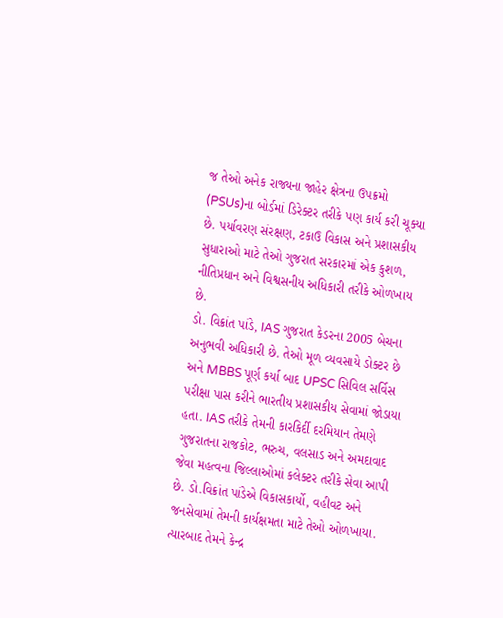જ તેઓ અનેક રાજ્યના જાહેર ક્ષેત્રના ઉપક્રમો (PSUs)ના બોર્ડમાં ડિરેક્ટર તરીકે પણ કાર્ય કરી ચૂક્યા છે. પર્યાવરણ સંરક્ષણ, ટકાઉ વિકાસ અને પ્રશાસકીય સુધારાઓ માટે તેઓ ગુજરાત સરકારમાં એક કુશળ, નીતિપ્રધાન અને વિશ્વસનીય અધિકારી તરીકે ઓળખાય છે.
ડો. વિક્રાંત પાંડે, IAS ગુજરાત કેડરના 2005 બેચના અનુભવી અધિકારી છે. તેઓ મૂળ વ્યવસાયે ડોક્ટર છે અને MBBS પૂર્ણ કર્યા બાદ UPSC સિવિલ સર્વિસ પરીક્ષા પાસ કરીને ભારતીય પ્રશાસકીય સેવામાં જોડાયા હતા. IAS તરીકે તેમની કારકિર્દી દરમિયાન તેમણે ગુજરાતના રાજકોટ, ભરુચ, વલસાડ અને અમદાવાદ જેવા મહત્વના જિલ્લાઓમાં કલેક્ટર તરીકે સેવા આપી છે. ડો.વિક્રાંત પાંડેએ વિકાસકાર્યો, વહીવટ અને જનસેવામાં તેમની કાર્યક્ષમતા માટે તેઓ ઓળખાયા. ત્યારબાદ તેમને કેન્દ્ર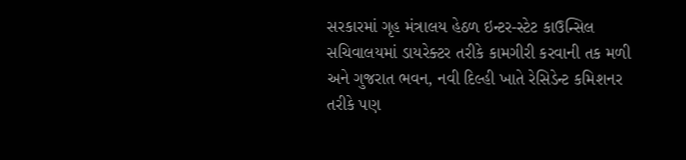સરકારમાં ગૃહ મંત્રાલય હેઠળ ઇન્ટર-સ્ટેટ કાઉન્સિલ સચિવાલયમાં ડાયરેક્ટર તરીકે કામગીરી કરવાની તક મળી અને ગુજરાત ભવન, નવી દિલ્હી ખાતે રેસિડેન્ટ કમિશનર તરીકે પણ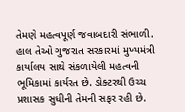તેમણે મહત્વપૂર્ણ જવાબદારી સંભાળી. હાલ તેઓ ગુજરાત સરકારમાં મુખ્યમંત્રી કાર્યાલય સાથે સંકળાયેલી મહત્વની ભૂમિકામાં કાર્યરત છે. ડોક્ટરથી ઉચ્ચ પ્રશાસક સુધીની તેમની સફર રહી છે.